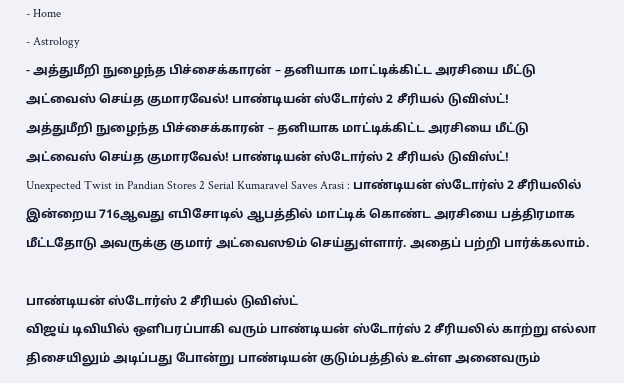- Home
- Astrology
- அத்துமீறி நுழைந்த பிச்சைக்காரன் – தனியாக மாட்டிக்கிட்ட அரசியை மீட்டு அட்வைஸ் செய்த குமாரவேல்! பாண்டியன் ஸ்டோர்ஸ் 2 சீரியல் டுவிஸ்ட்!
அத்துமீறி நுழைந்த பிச்சைக்காரன் – தனியாக மாட்டிக்கிட்ட அரசியை மீட்டு அட்வைஸ் செய்த குமாரவேல்! பாண்டியன் ஸ்டோர்ஸ் 2 சீரியல் டுவிஸ்ட்!
Unexpected Twist in Pandian Stores 2 Serial Kumaravel Saves Arasi : பாண்டியன் ஸ்டோர்ஸ் 2 சீரியலில் இன்றைய 716ஆவது எபிசோடில் ஆபத்தில் மாட்டிக் கொண்ட அரசியை பத்திரமாக மீட்டதோடு அவருக்கு குமார் அட்வைஸூம் செய்துள்ளார். அதைப் பற்றி பார்க்கலாம்.

பாண்டியன் ஸ்டோர்ஸ் 2 சீரியல் டுவிஸ்ட்
விஜய் டிவியில் ஒளிபரப்பாகி வரும் பாண்டியன் ஸ்டோர்ஸ் 2 சீரியலில் காற்று எல்லா திசையிலும் அடிப்பது போன்று பாண்டியன் குடும்பத்தில் உள்ள அனைவரும்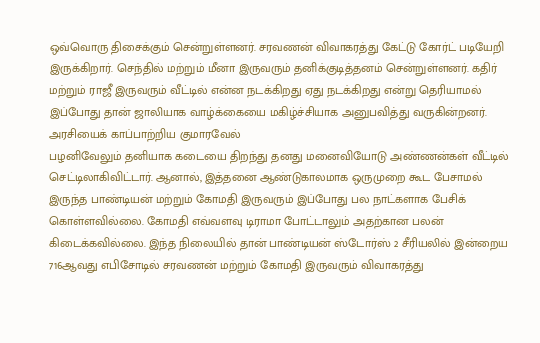ஒவ்வொரு திசைக்கும் சென்றுள்ளனர். சரவணன் விவாகரத்து கேட்டு கோர்ட் படியேறி இருக்கிறார். செந்தில் மற்றும் மீனா இருவரும் தனிக்குடித்தனம் சென்றுள்ளனர். கதிர் மற்றும் ராஜீ இருவரும் வீட்டில் என்ன நடக்கிறது ஏது நடக்கிறது என்று தெரியாமல் இப்போது தான் ஜாலியாக வாழ்க்கையை மகிழ்ச்சியாக அனுபவித்து வருகின்றனர்.
அரசியைக் காப்பாற்றிய குமாரவேல்
பழனிவேலும் தனியாக கடையை திறந்து தனது மனைவியோடு அண்ணன்கள் வீட்டில் செட்டிலாகிவிட்டார். ஆனால், இத்தனை ஆண்டுகாலமாக ஒருமுறை கூட பேசாமல் இருந்த பாண்டியன் மற்றும் கோமதி இருவரும் இப்போது பல நாட்களாக பேசிக் கொள்ளவில்லை. கோமதி எவ்வளவு டிராமா போட்டாலும் அதற்கான பலன் கிடைக்கவில்லை. இந்த நிலையில் தான் பாண்டியன் ஸ்டோர்ஸ் 2 சீரியலில் இன்றைய 716ஆவது எபிசோடில் சரவணன் மற்றும் கோமதி இருவரும் விவாகரத்து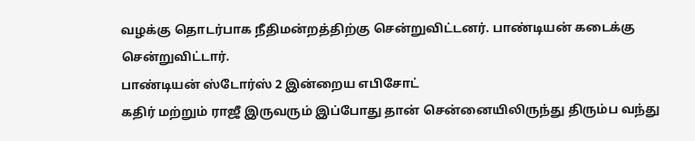வழக்கு தொடர்பாக நீதிமன்றத்திற்கு சென்றுவிட்டனர். பாண்டியன் கடைக்கு சென்றுவிட்டார்.
பாண்டியன் ஸ்டோர்ஸ் 2 இன்றைய எபிசோட்
கதிர் மற்றும் ராஜீ இருவரும் இப்போது தான் சென்னையிலிருந்து திரும்ப வந்து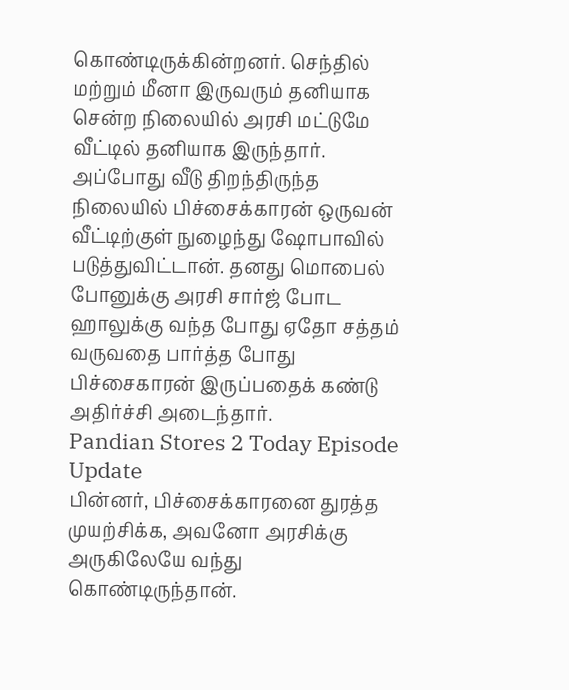கொண்டிருக்கின்றனர். செந்தில் மற்றும் மீனா இருவரும் தனியாக சென்ற நிலையில் அரசி மட்டுமே வீட்டில் தனியாக இருந்தார். அப்போது வீடு திறந்திருந்த நிலையில் பிச்சைக்காரன் ஒருவன் வீட்டிற்குள் நுழைந்து ஷோபாவில் படுத்துவிட்டான். தனது மொபைல் போனுக்கு அரசி சார்ஜ் போட ஹாலுக்கு வந்த போது ஏதோ சத்தம் வருவதை பார்த்த போது பிச்சைகாரன் இருப்பதைக் கண்டு அதிர்ச்சி அடைந்தார்.
Pandian Stores 2 Today Episode Update
பின்னர், பிச்சைக்காரனை துரத்த முயற்சிக்க, அவனோ அரசிக்கு அருகிலேயே வந்து கொண்டிருந்தான்.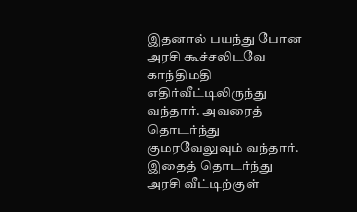இதனால் பயந்து போன அரசி கூச்சலிடவே காந்திமதி எதிர்வீட்டிலிருந்து வந்தார். அவரைத் தொடர்ந்து குமரவேலுவும் வந்தார். இதைத் தொடர்ந்து அரசி வீட்டிற்குள்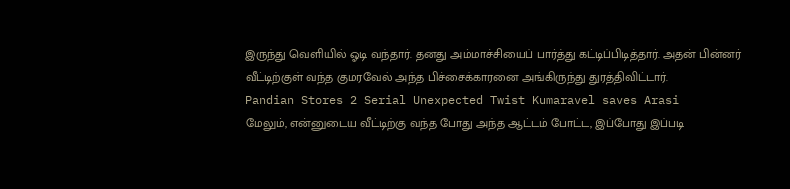இருந்து வெளியில் ஓடி வந்தார். தனது அம்மாச்சியைப் பார்த்து கட்டிப்பிடித்தார். அதன் பின்னர் வீட்டிற்குள் வந்த குமரவேல் அந்த பிச்சைக்காரனை அங்கிருந்து துரத்திவிட்டார்.
Pandian Stores 2 Serial Unexpected Twist Kumaravel saves Arasi
மேலும், என்னுடைய வீட்டிற்கு வந்த போது அந்த ஆட்டம் போட்ட, இப்போது இப்படி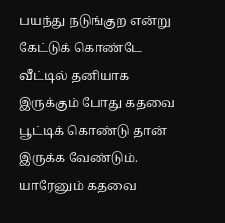பயந்து நடுங்குற என்று கேட்டுக் கொண்டே வீட்டில் தனியாக இருக்கும் போது கதவை பூட்டிக் கொண்டு தான் இருக்க வேண்டும். யாரேனும் கதவை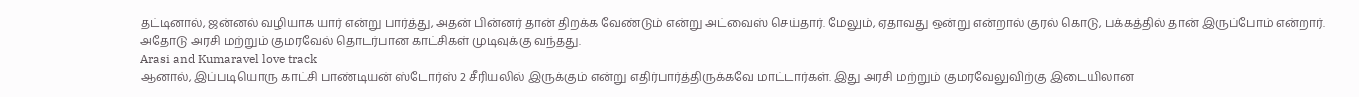தட்டினால், ஜன்னல் வழியாக யார் என்று பார்த்து, அதன் பின்னர் தான் திறக்க வேண்டும் என்று அட்வைஸ் செய்தார். மேலும், ஏதாவது ஒன்று என்றால் குரல் கொடு, பக்கத்தில் தான் இருப்போம் என்றார். அதோடு அரசி மற்றும் குமரவேல் தொடர்பான காட்சிகள் முடிவுக்கு வந்தது.
Arasi and Kumaravel love track
ஆனால், இப்படியொரு காட்சி பாண்டியன் ஸ்டோர்ஸ் 2 சீரியலில் இருக்கும் என்று எதிர்பார்த்திருக்கவே மாட்டார்கள். இது அரசி மற்றும் குமரவேலுவிற்கு இடையிலான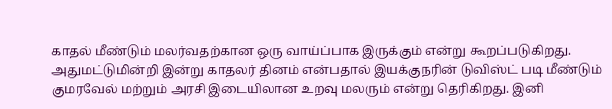காதல் மீண்டும் மலர்வதற்கான ஒரு வாய்ப்பாக இருக்கும் என்று கூறப்படுகிறது. அதுமட்டுமின்றி இன்று காதலர் தினம் என்பதால் இயக்குநரின் டுவிஸ்ட் படி மீண்டும் குமரவேல் மற்றும் அரசி இடையிலான உறவு மலரும் என்று தெரிகிறது. இனி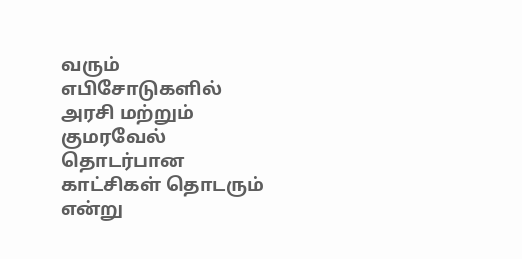வரும் எபிசோடுகளில் அரசி மற்றும் குமரவேல் தொடர்பான காட்சிகள் தொடரும் என்று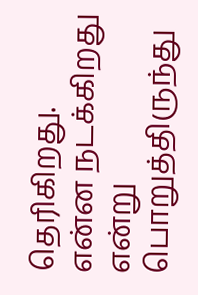தெரிகிறது. என்ன நடக்கிறது என்று பொறுத்திருந்து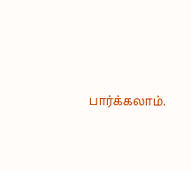பார்க்கலாம்.